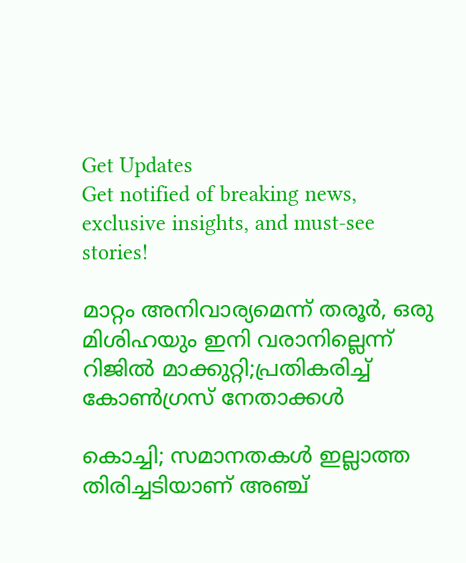Get Updates
Get notified of breaking news, exclusive insights, and must-see stories!

മാറ്റം അനിവാര്യമെന്ന് തരൂർ, ഒരു മിശിഹയും ഇനി വരാനില്ലെന്ന് റിജിൽ മാക്കുറ്റി;പ്രതികരിച്ച് കോൺഗ്രസ് നേതാക്കൾ

കൊച്ചി; സമാനതകൾ ഇല്ലാത്ത തിരിച്ചടിയാണ് അഞ്ച്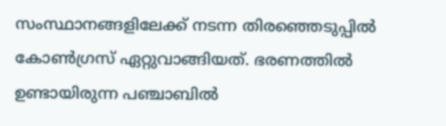സംസ്ഥാനങ്ങളിലേക്ക് നടന്ന തിരഞ്ഞെടുപ്പിൽ കോൺഗ്രസ് ഏറ്റുവാങ്ങിയത്. ഭരണത്തിൽ ഉണ്ടായിരുന്ന പഞ്ചാബിൽ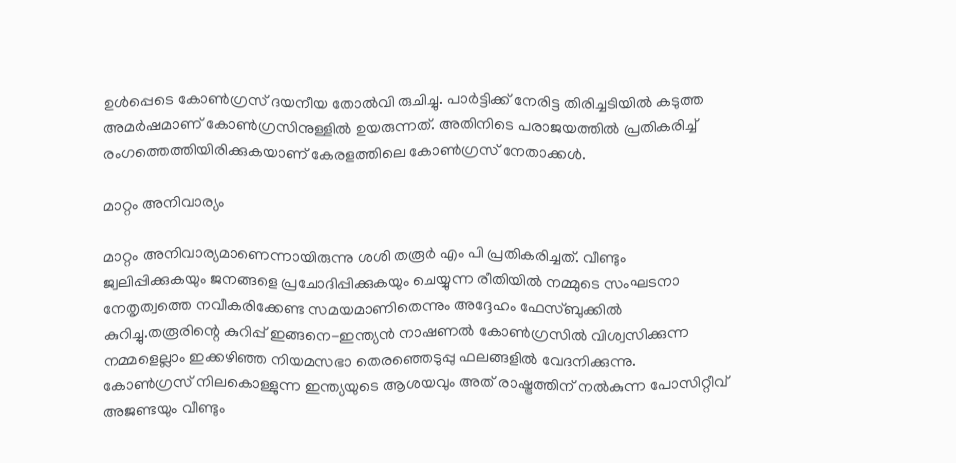ഉൾപ്പെടെ കോൺഗ്രസ് ദയനീയ തോൽവി രുചിച്ചു. പാർട്ടിക്ക് നേരിട്ട തിരിച്ചടിയിൽ കടുത്ത അമർഷമാണ് കോൺഗ്രസിനുള്ളിൽ ഉയരുന്നത്. അതിനിടെ പരാജയത്തിൽ പ്രതികരിച്ച് രംഗത്തെത്തിയിരിക്കുകയാണ് കേരളത്തിലെ കോൺഗ്രസ് നേതാക്കൾ.

മാറ്റം അനിവാര്യം

മാറ്റം അനിവാര്യമാണെന്നായിരുന്നു ശശി തരൂർ എം പി പ്രതികരിച്ചത്. വീണ്ടും ജ്വലിപ്പിക്കുകയും ജനങ്ങളെ പ്രചോദിപ്പിക്കുകയും ചെയ്യുന്ന രീതിയിൽ നമ്മുടെ സംഘടനാ നേതൃത്വത്തെ നവീകരിക്കേണ്ട സമയമാണിതെന്നും അദ്ദേഹം ഫേസ്ബുക്കിൽ കുറിച്ചു.തരൂരിന്റെ കുറിപ്പ് ഇങ്ങനെ-ഇന്ത്യൻ നാഷണൽ കോൺഗ്രസിൽ വിശ്വസിക്കുന്ന നമ്മളെല്ലാം ഇക്കഴിഞ്ഞ നിയമസഭാ തെരഞ്ഞെടുപ്പു ഫലങ്ങളിൽ വേദനിക്കുന്നു.
കോൺഗ്രസ് നിലകൊള്ളുന്ന ഇന്ത്യയുടെ ആശയവും അത് രാഷ്ട്രത്തിന് നൽകുന്ന പോസിറ്റീവ് അജണ്ടയും വീണ്ടും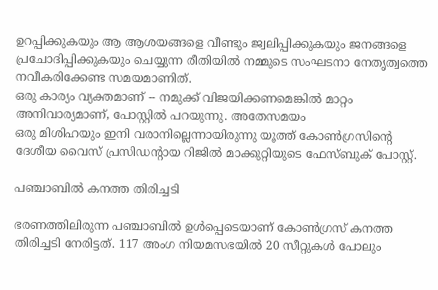ഉറപ്പിക്കുകയും ആ ആശയങ്ങളെ വീണ്ടും ജ്വലിപ്പിക്കുകയും ജനങ്ങളെ പ്രചോദിപ്പിക്കുകയും ചെയ്യുന്ന രീതിയിൽ നമ്മുടെ സംഘടനാ നേതൃത്വത്തെ നവീകരിക്കേണ്ട സമയമാണിത്.
ഒരു കാര്യം വ്യക്തമാണ് -- നമുക്ക് വിജയിക്കണമെങ്കിൽ മാറ്റം അനിവാര്യമാണ്, പോസ്റ്റിൽ പറയുന്നു. അതേസമയം
ഒരു മിശിഹയും ഇനി വരാനില്ലെന്നായിരുന്നു യൂത്ത് കോണ്‍‌ഗ്രസിന്‍റെ ദേശീയ വൈസ് പ്രസിഡന്‍റായ റിജില്‍ മാക്കുറ്റിയുടെ ഫേസ്ബുക് പോസ്റ്റ്.

പഞ്ചാബിൽ കനത്ത തിരിച്ചടി

ഭരണത്തിലിരുന്ന പഞ്ചാബിൽ ഉൾപ്പെടെയാണ് കോൺഗ്രസ് കനത്ത തിരിച്ചടി നേരിട്ടത്. 117 അംഗ നിയമസഭയിൽ 20 സീറ്റുകൾ പോലും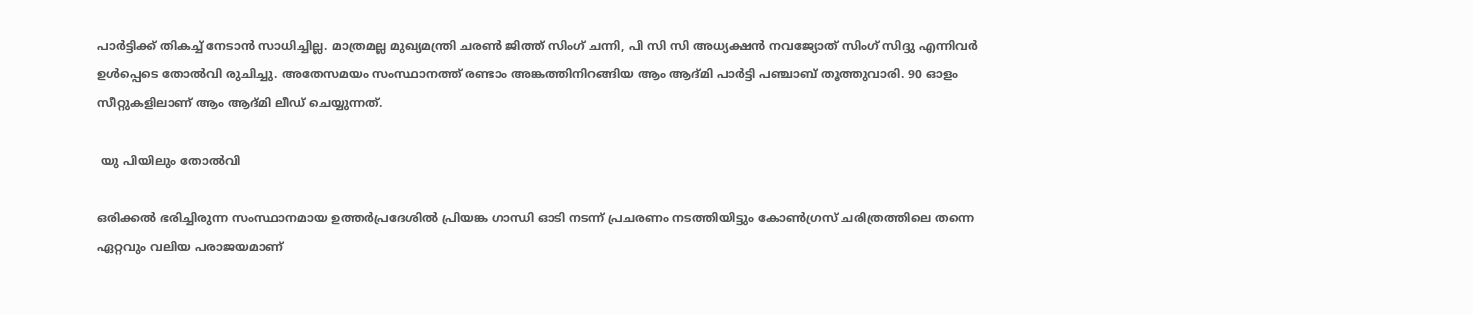പാർട്ടിക്ക് തികച്ച് നേടാൻ സാധിച്ചില്ല. മാത്രമല്ല മുഖ്യമന്ത്രി ചരൺ ജിത്ത് സിംഗ് ചന്നി, പി സി സി അധ്യക്ഷൻ നവജ്യോത് സിംഗ് സിദ്ദു എന്നിവർ ഉൾപ്പെടെ തോൽവി രുചിച്ചു. അതേസമയം സംസ്ഥാനത്ത് രണ്ടാം അങ്കത്തിനിറങ്ങിയ ആം ആദ്മി പാർട്ടി പഞ്ചാബ് തൂത്തുവാരി. 90 ഓളം സീറ്റുകളിലാണ് ആം ആദ്മി ലീഡ് ചെയ്യുന്നത്.

 യു പിയിലും തോൽവി

ഒരിക്കൽ ഭരിച്ചിരുന്ന സംസ്ഥാനമായ ഉത്തർപ്രദേശിൽ പ്രിയങ്ക ഗാന്ധി ഓടി നടന്ന് പ്രചരണം നടത്തിയിട്ടും കോൺഗ്രസ് ചരിത്രത്തിലെ തന്നെ ഏറ്റവും വലിയ പരാജയമാണ്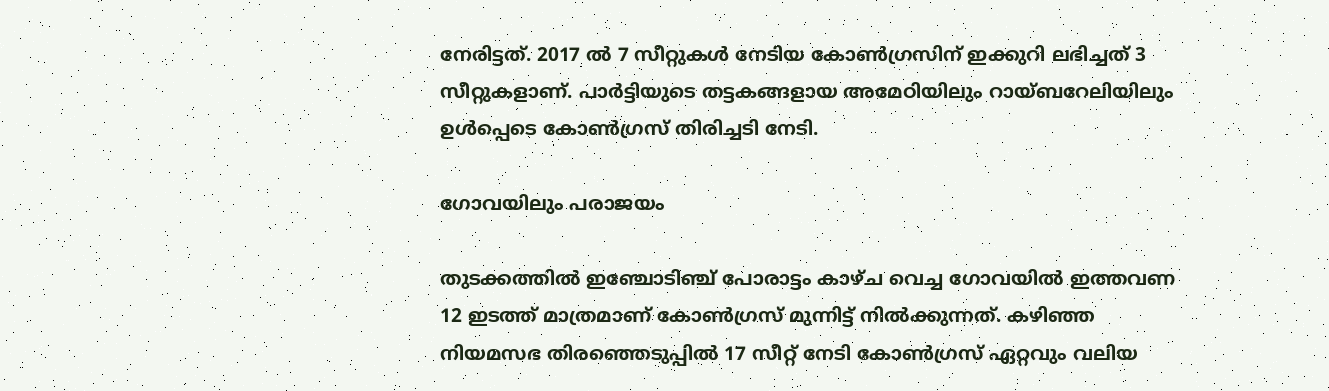നേരിട്ടത്. 2017 ൽ 7 സീറ്റുകൾ നേടിയ കോൺഗ്രസിന് ഇക്കുറി ലഭിച്ചത് 3 സീറ്റുകളാണ്. പാർട്ടിയുടെ തട്ടകങ്ങളായ അമേഠിയിലും റായ്ബറേലിയിലും ഉൾപ്പെടെ കോൺഗ്രസ് തിരിച്ചടി നേടി.

ഗോവയിലും പരാജയം

തുടക്കത്തിൽ ഇഞ്ചോടിഞ്ച് പോരാട്ടം കാഴ്ച വെച്ച ഗോവയിൽ ഇത്തവണ 12 ഇടത്ത് മാത്രമാണ് കോൺഗ്രസ് മുന്നിട്ട് നിൽക്കുന്നത്. കഴിഞ്ഞ നിയമസഭ തിരഞ്ഞെടുപ്പിൽ 17 സീറ്റ് നേടി കോൺഗ്രസ് ഏറ്റവും വലിയ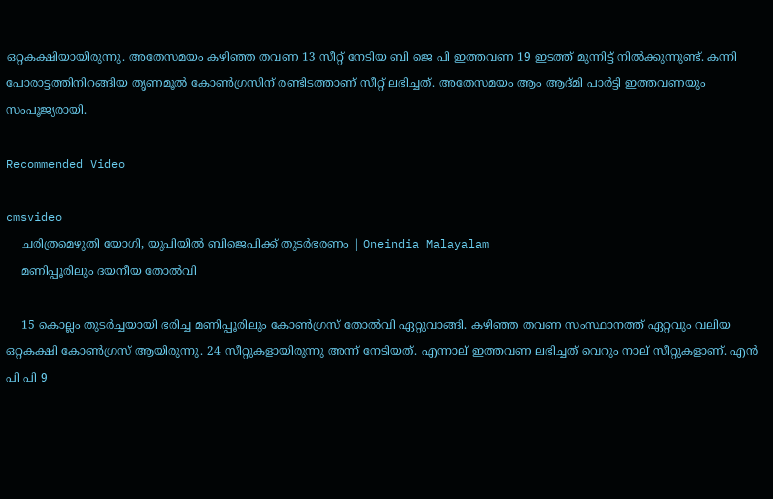ഒറ്റകക്ഷിയായിരുന്നു. അതേസമയം കഴിഞ്ഞ തവണ 13 സീറ്റ് നേടിയ ബി ജെ പി ഇത്തവണ 19 ഇടത്ത് മുന്നിട്ട് നിൽക്കുന്നുണ്ട്. കന്നി പോരാട്ടത്തിനിറങ്ങിയ തൃണമൂൽ കോൺഗ്രസിന് രണ്ടിടത്താണ് സീറ്റ് ലഭിച്ചത്. അതേസമയം ആം ആദ്മി പാർട്ടി ഇത്തവണയും സംപൂജ്യരായി.

Recommended Video

cmsvideo
    ചരിത്രമെഴുതി യോഗി, യുപിയില്‍ ബിജെപിക്ക് തുടര്‍ഭരണം | Oneindia Malayalam
    മണിപ്പൂരിലും ദയനീയ തോൽവി

    15 കൊല്ലം തുടർച്ചയായി ഭരിച്ച മണിപ്പൂരിലും കോൺഗ്രസ് തോൽവി ഏറ്റുവാങ്ങി. കഴിഞ്ഞ തവണ സംസ്ഥാനത്ത് ഏറ്റവും വലിയ ഒറ്റകക്ഷി കോൺഗ്രസ് ആയിരുന്നു. 24 സീറ്റുകളായിരുന്നു അന്ന് നേടിയത്. എന്നാല് ഇത്തവണ ലഭിച്ചത് വെറും നാല് സീറ്റുകളാണ്. എൻ പി പി 9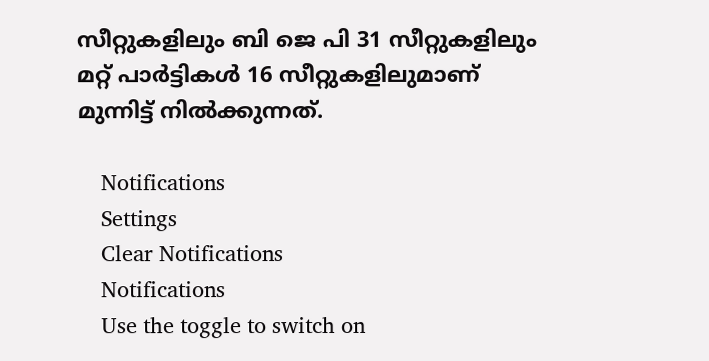സീറ്റുകളിലും ബി ജെ പി 31 സീറ്റുകളിലും മറ്റ് പാർട്ടികൾ 16 സീറ്റുകളിലുമാണ് മുന്നിട്ട് നിൽക്കുന്നത്.

    Notifications
    Settings
    Clear Notifications
    Notifications
    Use the toggle to switch on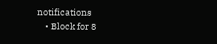notifications
    • Block for 8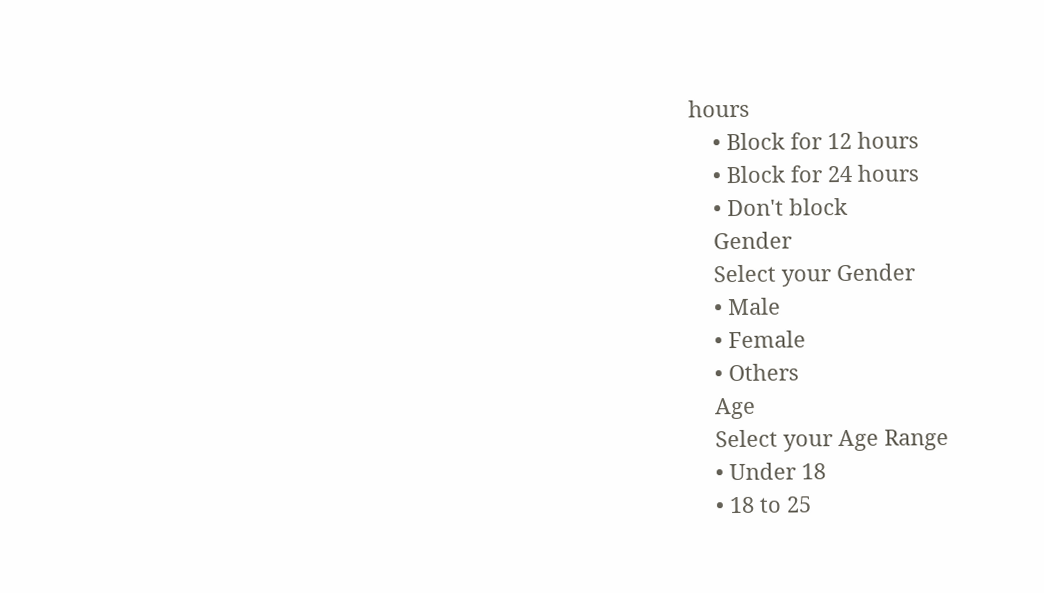hours
    • Block for 12 hours
    • Block for 24 hours
    • Don't block
    Gender
    Select your Gender
    • Male
    • Female
    • Others
    Age
    Select your Age Range
    • Under 18
    • 18 to 25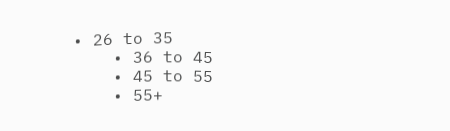• 26 to 35
    • 36 to 45
    • 45 to 55
    • 55+